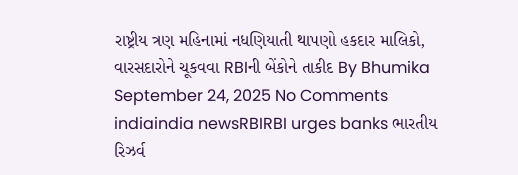રાષ્ટ્રીય ત્રણ મહિનામાં નધણિયાતી થાપણો હકદાર માલિકો, વારસદારોને ચૂકવવા RBIની બેંકોને તાકીદ By Bhumika September 24, 2025 No Comments indiaindia newsRBIRBI urges banks ભારતીય રિઝર્વ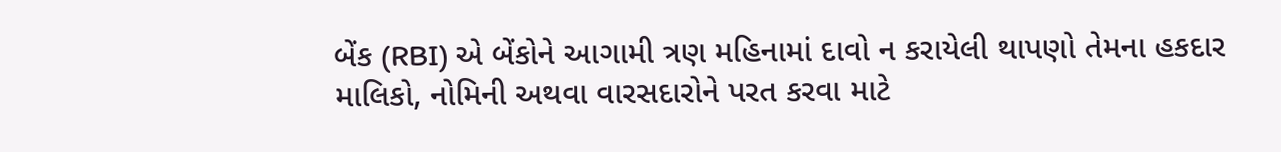બેંક (RBI) એ બેંકોને આગામી ત્રણ મહિનામાં દાવો ન કરાયેલી થાપણો તેમના હકદાર માલિકો, નોમિની અથવા વારસદારોને પરત કરવા માટે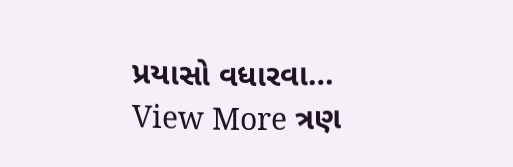પ્રયાસો વધારવા… View More ત્રણ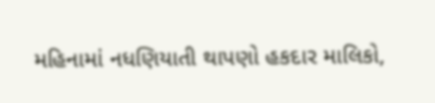મહિનામાં નધણિયાતી થાપણો હકદાર માલિકો,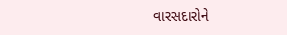વારસદારોને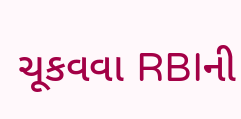ચૂકવવા RBIની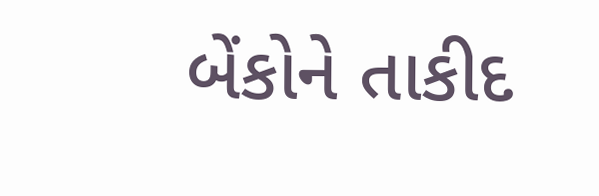બેંકોને તાકીદ